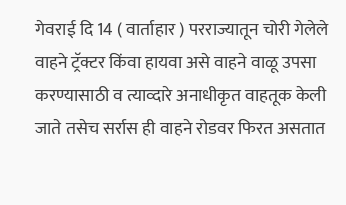गेवराई दि 14 ( वार्ताहार ) परराज्यातून चोरी गेलेले वाहने ट्रॅक्टर किंवा हायवा असे वाहने वाळू उपसा करण्यासाठी व त्याव्दारे अनाधीकृत वाहतूक केली जाते तसेच सर्रास ही वाहने रोडवर फिरत असतात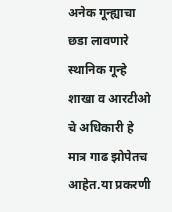अनेक गून्ह्याचा छडा लावणारे स्थानिक गून्हे शाखा व आरटीओ चे अधिकारी हे मात्र गाढ झोपेतच आहेत.या प्रकरणी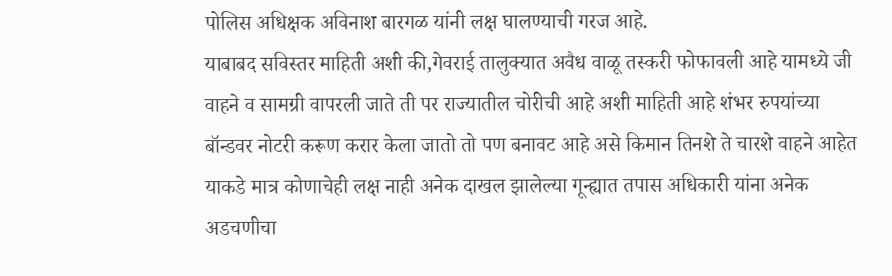पोलिस अधिक्षक अविनाश बारगळ यांनी लक्ष घालण्याची गरज आहे.
याबाबद सविस्तर माहिती अशी की,गेवराई तालुक्यात अवैध वाळू तस्करी फोफावली आहे यामध्ये जी वाहने व सामग्री वापरली जाते ती पर राज्यातील चोरीची आहे अशी माहिती आहे शंभर रुपयांच्या बॉन्डवर नोटरी करूण करार केला जातो तो पण बनावट आहे असे किमान तिनशे ते चारशे वाहने आहेत याकडे मात्र कोणाचेही लक्ष नाही अनेक दाखल झालेल्या गून्ह्यात तपास अधिकारी यांना अनेक अडचणीचा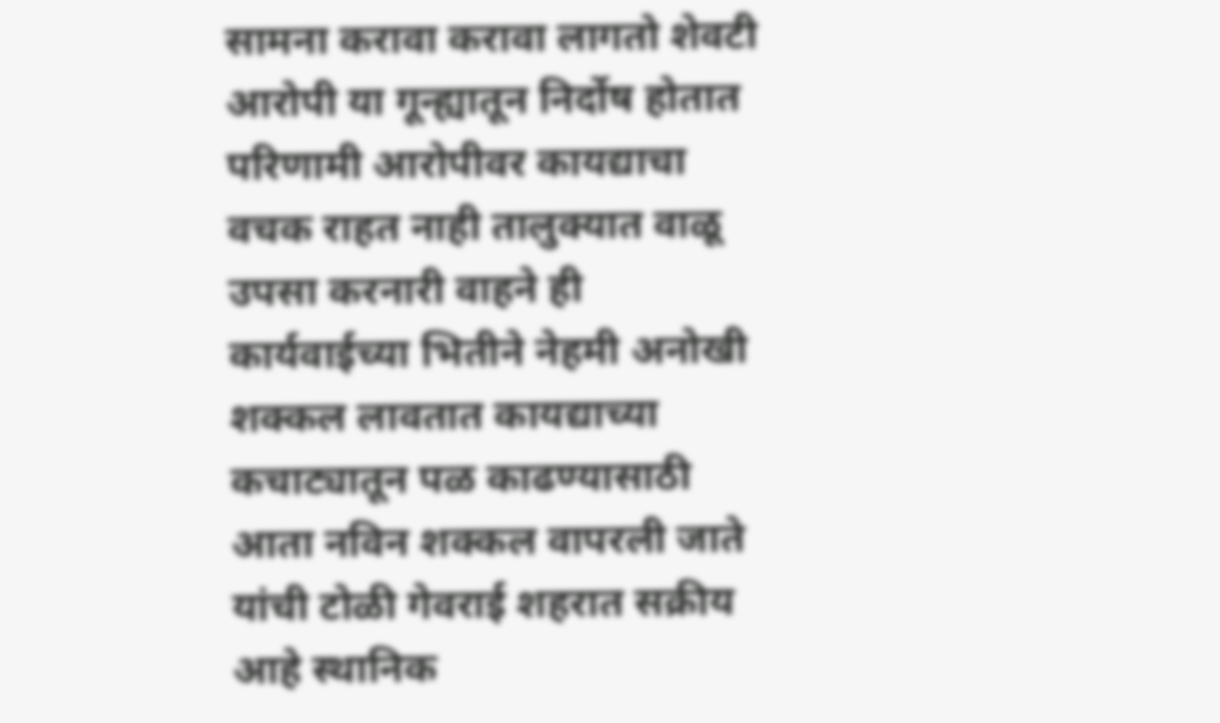सामना करावा करावा लागतो शेवटी आरोपी या गून्ह्यातून निर्दोष होतात परिणामी आरोपीवर कायद्याचा वचक राहत नाही तालुक्यात वाळू उपसा करनारी वाहने ही कार्यवाईच्या भितीने नेहमी अनोखी शक्कल लावतात कायद्याच्या कचाट्यातून पळ काढण्यासाठी आता नविन शक्कल वापरली जाते यांची टोळी गेवराई शहरात सक्रीय आहे स्थानिक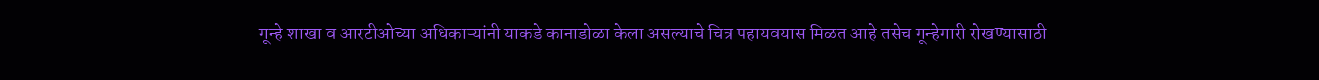गून्हे शाखा व आरटीओच्या अधिकाऱ्यांनी याकडे कानाडोळा केला असल्याचे चित्र पहायवयास मिळत आहे तसेच गून्हेगारी रोखण्यासाठी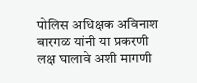पोलिस अधिक्षक अविनाश बारगळ यांनी या प्रकरणी लक्ष घालावे अशी मागणी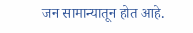जन सामान्यातून होत आहे.